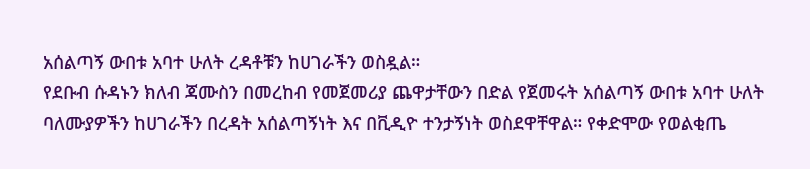አሰልጣኝ ውበቱ አባተ ሁለት ረዳቶቹን ከሀገራችን ወስዷል።
የደቡብ ሱዳኑን ክለብ ጃሙስን በመረከብ የመጀመሪያ ጨዋታቸውን በድል የጀመሩት አሰልጣኝ ውበቱ አባተ ሁለት ባለሙያዎችን ከሀገራችን በረዳት አሰልጣኝነት እና በቪዲዮ ተንታኝነት ወስደዋቸዋል። የቀድሞው የወልቂጤ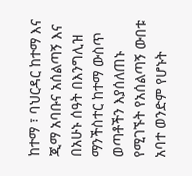ከተማ ፣ ባህርዳር ከተማ እና ጂማ አባቡና አሰልጣኝ እና በአሁኑ ሰዓት በእንግሊዝ ማንችስተር ከተማ ውስጥ ወጣቶችን እያሰለጠኑ የሚገኙት የአሰልጣኝ ውበቱ አባተ ወንድም የሆኑት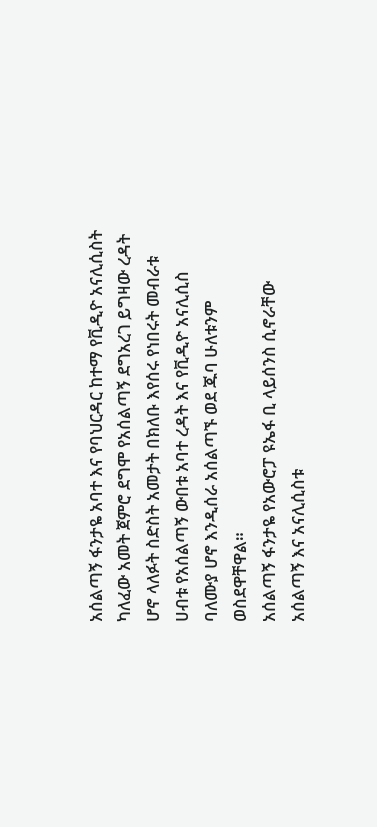አሰልጣኝ ፋንታዬ አባተ እና የባህርዳር ከተማ የቪዲዮ አናሊሲስት ካለፈው አመት ጀምሮ ደግሞ የአሰልጣኝ ደግአረገ ይግዛው ረዳት ሆኖ ላለፉት ስድስት አመታት በክለቡ እየሰሩ የነበሩት መብራቱ ሀብቱ የአሰልጣኝ ውበቱ አባተ ረዳት እና የቪዲዮ አናሊሲስ ባለሙያ ሆኖ እንዲሰራ አሰልጣኙ ወደ ጁባ ሁለቱንም ወስደዋቸዋል።
አሰልጣኝ ፋንታዬ የአውሮፓ ዩኤፋ ቢ ላይሰንስ ሲኖራቸው አሰልጣኝ እና አናሊሲስቱ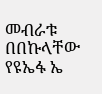መብራቱ በበኩላቸው የዩኤፋ ኤ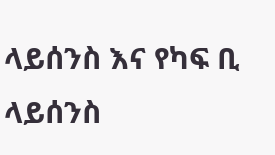ላይሰንስ እና የካፍ ቢ ላይሰንስ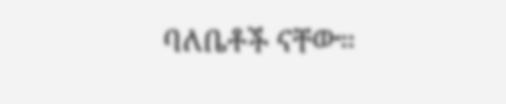ባለቤቶች ናቸው።